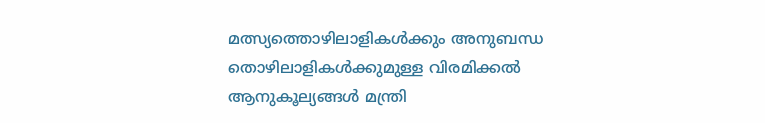മത്സ്യത്തൊഴിലാളികൾക്കും അനുബന്ധ തൊഴിലാളികൾക്കുമുള്ള വിരമിക്കൽ ആനുകൂല്യങ്ങൾ മന്ത്രി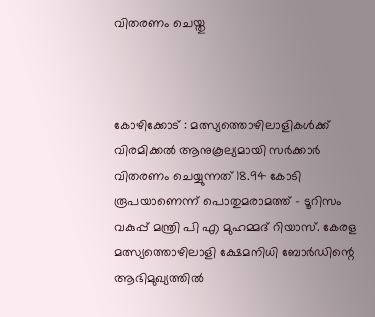വിതരണം ചെയ്തു



കോഴിക്കോട് : മത്സ്യത്തൊഴിലാളികൾക്ക് വിരമിക്കൽ ആനുകൂല്യമായി സർക്കാർ വിതരണം ചെയ്യുന്നത് 18.94 കോടി രൂപയാണെന്ന് പൊതുമരാമത്ത് – ടൂറിസം വകുപ്പ് മന്ത്രി പി എ മുഹമ്മദ് റിയാസ്. കേരള മത്സ്യത്തൊഴിലാളി ക്ഷേമനിധി ബോർഡിന്റെ ആഭിമുഖ്യത്തിൽ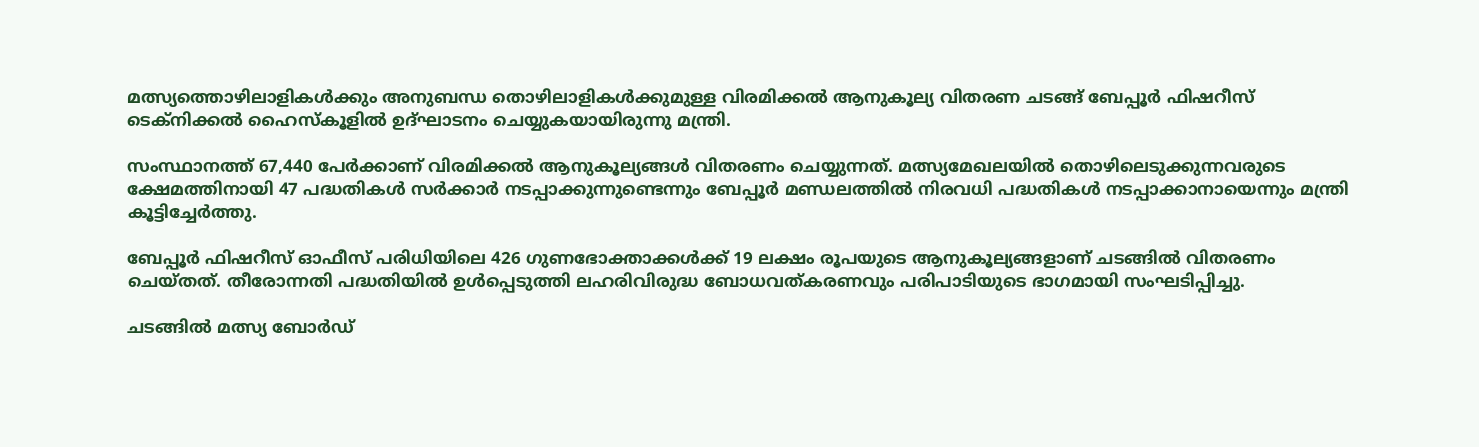മത്സ്യത്തൊഴിലാളികൾക്കും അനുബന്ധ തൊഴിലാളികൾക്കുമുള്ള വിരമിക്കൽ ആനുകൂല്യ വിതരണ ചടങ്ങ് ബേപ്പൂർ ഫിഷറീസ് ടെക്നിക്കൽ ഹൈസ്‌കൂളിൽ ഉദ്ഘാടനം ചെയ്യുകയായിരുന്നു മന്ത്രി.

സംസ്ഥാനത്ത് 67,440 പേർക്കാണ് വിരമിക്കൽ ആനുകൂല്യങ്ങൾ വിതരണം ചെയ്യുന്നത്. മത്സ്യമേഖലയിൽ തൊഴിലെടുക്കുന്നവരുടെ ക്ഷേമത്തിനായി 47 പദ്ധതികൾ സർക്കാർ നടപ്പാക്കുന്നുണ്ടെന്നും ബേപ്പൂർ മണ്ഡലത്തിൽ നിരവധി പദ്ധതികൾ നടപ്പാക്കാനായെന്നും മന്ത്രി കൂട്ടിച്ചേർത്തു.

ബേപ്പൂർ ഫിഷറീസ് ഓഫീസ് പരിധിയിലെ 426 ഗുണഭോക്താക്കൾക്ക് 19 ലക്ഷം രൂപയുടെ ആനുകൂല്യങ്ങളാണ് ചടങ്ങിൽ വിതരണം ചെയ്തത്. തീരോന്നതി പദ്ധതിയിൽ ഉൾപ്പെടുത്തി ലഹരിവിരുദ്ധ ബോധവത്കരണവും പരിപാടിയുടെ ഭാഗമായി സംഘടിപ്പിച്ചു.

ചടങ്ങിൽ മത്സ്യ ബോർഡ്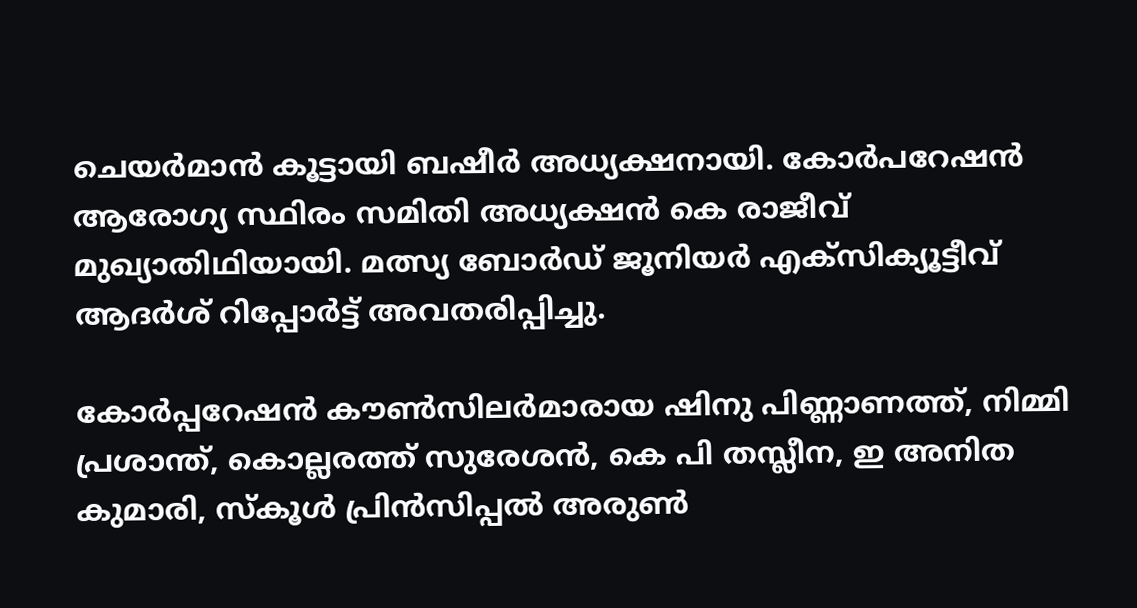ചെയർമാൻ കൂട്ടായി ബഷീർ അധ്യക്ഷനായി. കോർപറേഷൻ ആരോഗ്യ സ്ഥിരം സമിതി അധ്യക്ഷൻ കെ രാജീവ് മുഖ്യാതിഥിയായി. മത്സ്യ ബോർഡ് ജൂനിയർ എക്സിക്യൂട്ടീവ് ആദർശ് റിപ്പോർട്ട് അവതരിപ്പിച്ചു.

കോർപ്പറേഷൻ കൗൺസിലർമാരായ ഷിനു പിണ്ണാണത്ത്, നിമ്മി പ്രശാന്ത്, കൊല്ലരത്ത് സുരേശൻ, കെ പി തസ്ലീന, ഇ അനിത കുമാരി, സ്കൂൾ പ്രിൻസിപ്പൽ അരുൺ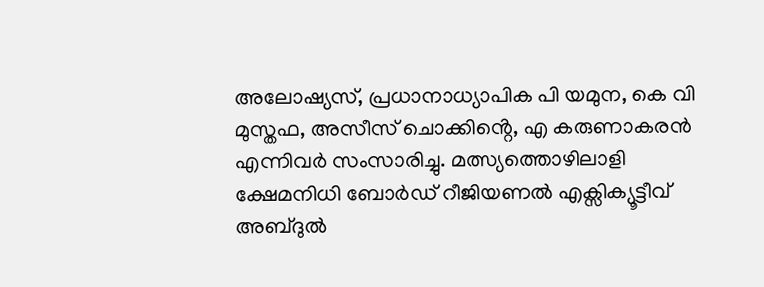അലോഷ്യസ്, പ്രധാനാധ്യാപിക പി യമുന, കെ വി മുസ്തഫ, അസീസ് ചൊക്കിൻ്റെ, എ കരുണാകരൻ എന്നിവർ സംസാരിച്ചു. മത്സ്യത്തൊഴിലാളി ക്ഷേമനിധി ബോർഡ് റീജിയണൽ എക്സിക്യൂട്ടീവ് അബ്ദുൽ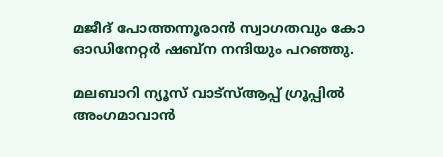മജീദ് പോത്തന്നൂരാൻ സ്വാഗതവും കോ ഓഡിനേറ്റർ ഷബ്ന നന്ദിയും പറഞ്ഞു.

മലബാറി ന്യൂസ് വാട്‌സ്ആപ്പ് ഗ്രൂപ്പില്‍ അംഗമാവാന്‍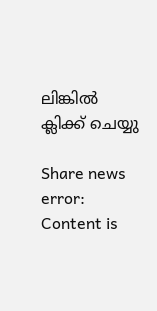ലിങ്കില്‍ ക്ലിക്ക് ചെയ്യു

Share news
error: Content is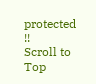protected !!
Scroll to Top